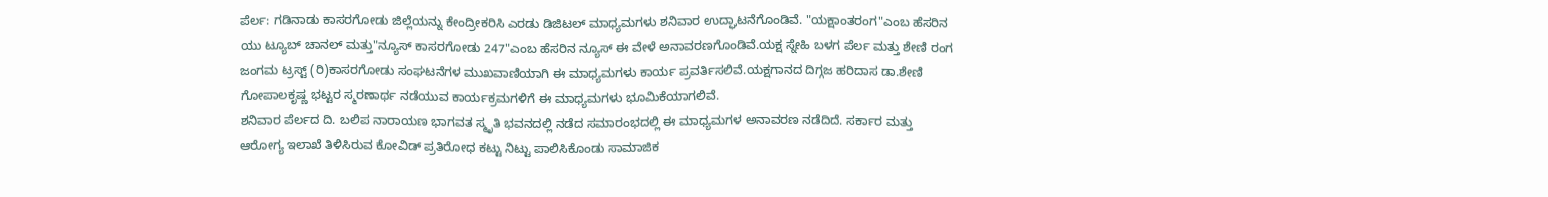ಪೆರ್ಲ: ಗಡಿನಾಡು ಕಾಸರಗೋಡು ಜಿಲ್ಲೆಯನ್ನು ಕೇಂದ್ರೀಕರಿಸಿ ಎರಡು ಡಿಜಿಟಲ್ ಮಾಧ್ಯಮಗಳು ಶನಿವಾರ ಉದ್ಘಾಟನೆಗೊಂಡಿವೆ. "ಯಕ್ಷಾಂತರಂಗ"ಎಂಬ ಹೆಸರಿನ ಯು ಟ್ಯೂಬ್ ಚಾನಲ್ ಮತ್ತು"ನ್ಯೂಸ್ ಕಾಸರಗೋಡು 247"ಎಂಬ ಹೆಸರಿನ ನ್ಯೂಸ್ ಈ ವೇಳೆ ಅನಾವರಣಗೊಂಡಿವೆ.ಯಕ್ಷ ಸ್ನೇಹಿ ಬಳಗ ಪೆರ್ಲ ಮತ್ತು ಶೇಣಿ ರಂಗ ಜಂಗಮ ಟ್ರಸ್ಟ್ (ರಿ)ಕಾಸರಗೋಡು ಸಂಘಟನೆಗಳ ಮುಖವಾಣಿಯಾಗಿ ಈ ಮಾಧ್ಯಮಗಳು ಕಾರ್ಯ ಪ್ರವರ್ತಿಸಲಿವೆ.ಯಕ್ಷಗಾನದ ದಿಗ್ಗಜ ಹರಿದಾಸ ಡಾ.ಶೇಣಿ ಗೋಪಾಲಕೃಷ್ಣ ಭಟ್ಟರ ಸ್ಮರಣಾರ್ಥ ನಡೆಯುವ ಕಾರ್ಯಕ್ರಮಗಳಿಗೆ ಈ ಮಾಧ್ಯಮಗಳು ಭೂಮಿಕೆಯಾಗಲಿವೆ.
ಶನಿವಾರ ಪೆರ್ಲದ ದಿ. ಬಲಿಪ ನಾರಾಯಣ ಭಾಗವತ ಸ್ಮೃತಿ ಭವನದಲ್ಲಿ ನಡೆದ ಸಮಾರಂಭದಲ್ಲಿ ಈ ಮಾಧ್ಯಮಗಳ ಅನಾವರಣ ನಡೆದಿದೆ. ಸರ್ಕಾರ ಮತ್ತು ಆರೋಗ್ಯ ಇಲಾಖೆ ತಿಳಿಸಿರುವ ಕೋವಿಡ್ ಪ್ರತಿರೋಧ ಕಟ್ಟು ನಿಟ್ಟು ಪಾಲಿಸಿಕೊಂಡು ಸಾಮಾಜಿಕ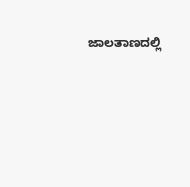ಜಾಲತಾಣದಲ್ಲಿ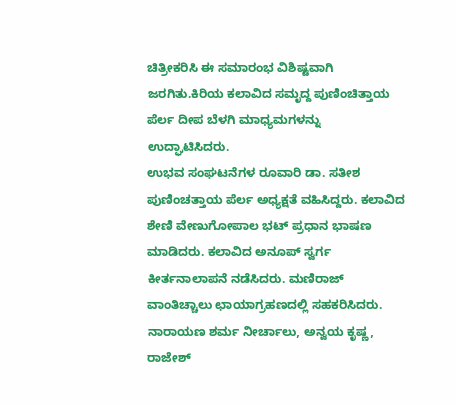ಚಿತ್ರೀಕರಿಸಿ ಈ ಸಮಾರಂಭ ವಿಶಿಷ್ಟವಾಗಿ ಜರಗಿತು.ಕಿರಿಯ ಕಲಾವಿದ ಸಮೃದ್ದ ಪುಣಿಂಚಿತ್ತಾಯ ಪೆರ್ಲ ದೀಪ ಬೆಳಗಿ ಮಾಧ್ಯಮಗಳನ್ನು ಉದ್ಘಾಟಿಸಿದರು.
ಉಭವ ಸಂಘಟನೆಗಳ ರೂವಾರಿ ಡಾ. ಸತೀಶ ಪುಣಿಂಚತ್ತಾಯ ಪೆರ್ಲ ಅಧ್ಯಕ್ಷತೆ ವಹಿಸಿದ್ದರು. ಕಲಾವಿದ ಶೇಣಿ ವೇಣುಗೋಪಾಲ ಭಟ್ ಪ್ರಧಾನ ಭಾಷಣ ಮಾಡಿದರು. ಕಲಾವಿದ ಅನೂಪ್ ಸ್ವರ್ಗ ಕೀರ್ತನಾಲಾಪನೆ ನಡೆಸಿದರು. ಮಣಿರಾಜ್ ವಾಂತಿಚ್ಚಾಲು ಛಾಯಾಗ್ರಹಣದಲ್ಲಿ ಸಹಕರಿಸಿದರು. ನಾರಾಯಣ ಶರ್ಮ ನೀರ್ಚಾಲು, ಅನ್ವಯ ಕೃಷ್ಣ, ರಾಜೇಶ್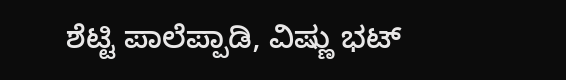ಶೆಟ್ಟಿ ಪಾಲೆಪ್ಪಾಡಿ, ವಿಷ್ಣು ಭಟ್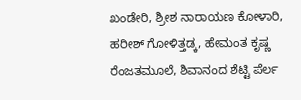ಖಂಡೇರಿ, ಶ್ರೀಶ ನಾರಾಯಣ ಕೋಳಾರಿ, ಹರೀಶ್ ಗೋಳಿತ್ತಡ್ಕ, ಹೇಮಂತ ಕೃಷ್ಣ ರೆಂಜತಮೂಲೆ, ಶಿವಾನಂದ ಶೆಟ್ಟಿ ಪೆರ್ಲ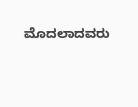ಮೊದಲಾದವರು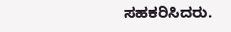ಸಹಕರಿಸಿದರು.